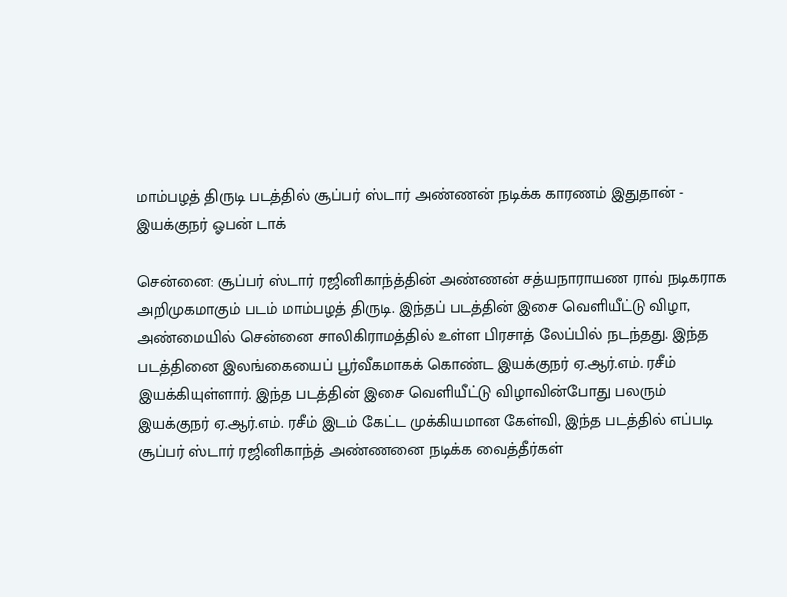மாம்பழத் திருடி படத்தில் சூப்பர் ஸ்டார் அண்ணன் நடிக்க காரணம் இதுதான் - இயக்குநர் ஓபன் டாக்

சென்னை: சூப்பர் ஸ்டார் ரஜினிகாந்த்தின் அண்ணன் சத்யநாராயண ராவ் நடிகராக அறிமுகமாகும் படம் மாம்பழத் திருடி. இந்தப் படத்தின் இசை வெளியீட்டு விழா, அண்மையில் சென்னை சாலிகிராமத்தில் உள்ள பிரசாத் லேப்பில் நடந்தது. இந்த படத்தினை இலங்கையைப் பூர்வீகமாகக் கொண்ட இயக்குநர் ஏ.ஆர்.எம். ரசீம் இயக்கியுள்ளார். இந்த படத்தின் இசை வெளியீட்டு விழாவின்போது பலரும் இயக்குநர் ஏ.ஆர்.எம். ரசீம் இடம் கேட்ட முக்கியமான கேள்வி, இந்த படத்தில் எப்படி சூப்பர் ஸ்டார் ரஜினிகாந்த் அண்ணனை நடிக்க வைத்தீர்கள்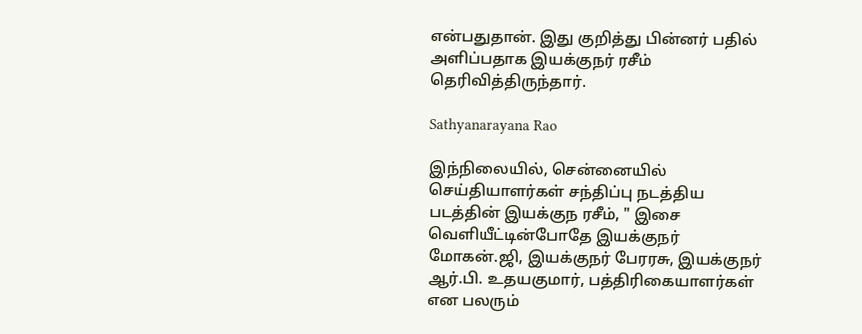என்பதுதான். இது குறித்து பின்னர் பதில் அளிப்பதாக இயக்குநர் ரசீம் தெரிவித்திருந்தார்.

Sathyanarayana Rao

இந்நிலையில், சென்னையில் செய்தியாளர்கள் சந்திப்பு நடத்திய படத்தின் இயக்குந ரசீம், " இசை வெளியீட்டின்போதே இயக்குநர் மோகன்.ஜி, இயக்குநர் பேரரசு, இயக்குநர் ஆர்.பி. உதயகுமார், பத்திரிகையாளர்கள் என பலரும்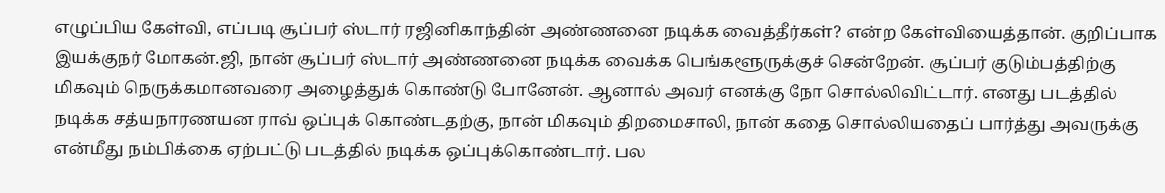எழுப்பிய கேள்வி, எப்படி சூப்பர் ஸ்டார் ரஜினிகாந்தின் அண்ணனை நடிக்க வைத்தீர்கள்? என்ற கேள்வியைத்தான். குறிப்பாக இயக்குநர் மோகன்.ஜி, நான் சூப்பர் ஸ்டார் அண்ணனை நடிக்க வைக்க பெங்களூருக்குச் சென்றேன். சூப்பர் குடும்பத்திற்கு மிகவும் நெருக்கமானவரை அழைத்துக் கொண்டு போனேன். ஆனால் அவர் எனக்கு நோ சொல்லிவிட்டார். எனது படத்தில் நடிக்க சத்யநாரணயன ராவ் ஒப்புக் கொண்டதற்கு, நான் மிகவும் திறமைசாலி, நான் கதை சொல்லியதைப் பார்த்து அவருக்கு என்மீது நம்பிக்கை ஏற்பட்டு படத்தில் நடிக்க ஒப்புக்கொண்டார். பல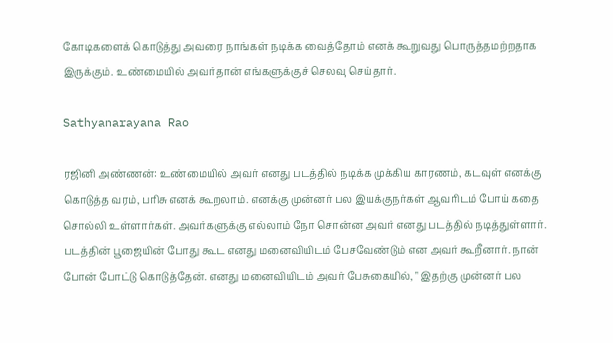கோடிகளைக் கொடுத்து அவரை நாங்கள் நடிக்க வைத்தோம் எனக் கூறுவது பொருத்தமற்றதாக இருக்கும். உண்மையில் அவர்தான் எங்களுக்குச் செலவு செய்தார்.

Sathyanarayana Rao

ரஜினி அண்ணன்: உண்மையில் அவர் எனது படத்தில் நடிக்க முக்கிய காரணம், கடவுள் எனக்கு கொடுத்த வரம், பரிசு எனக் கூறலாம். எனக்கு முன்னர் பல இயக்குநர்கள் ஆவரிடம் போய் கதை சொல்லி உள்ளார்கள். அவர்களுக்கு எல்லாம் நோ சொன்ன அவர் எனது படத்தில் நடித்துள்ளார். படத்தின் பூஜையின் போது கூட எனது மனைவியிடம் பேசவேண்டும் என அவர் கூறீனார். நான் போன் போட்டு கொடுத்தேன். எனது மனைவியிடம் அவர் பேசுகையில், " இதற்கு முன்னர் பல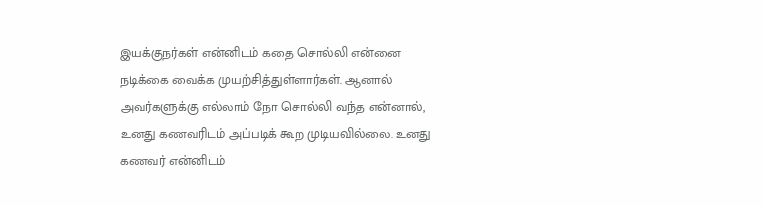இயக்குநர்கள் என்னிடம் கதை சொல்லி என்னை நடிக்கை வைக்க முயற்சித்துள்ளார்கள். ஆனால் அவர்களுக்கு எல்லாம் நோ சொல்லி வந்த என்னால், உனது கணவரிடம் அப்படிக் கூற முடியவில்லை. உனது கணவர் என்னிடம்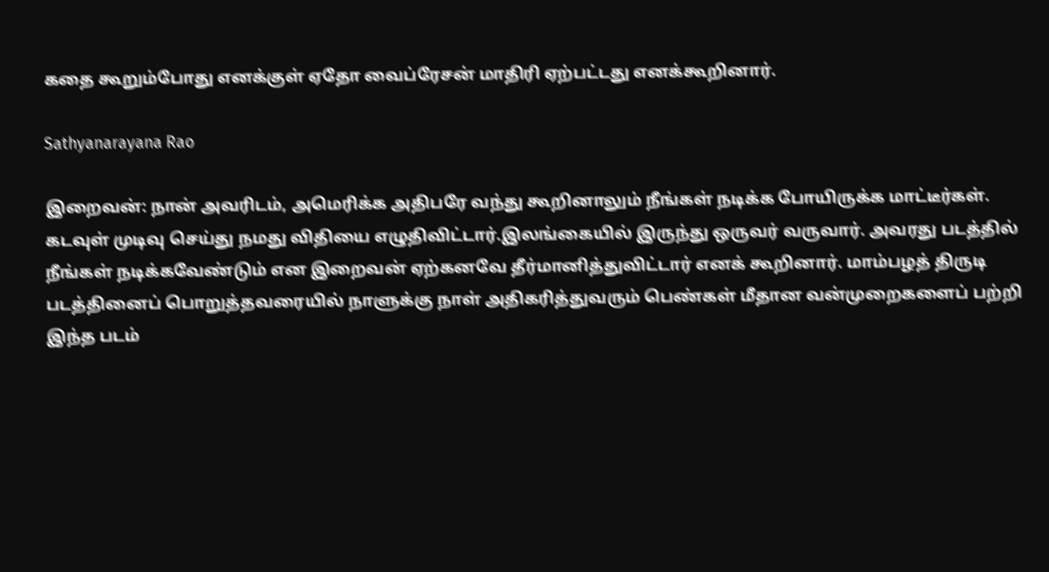கதை கூறும்போது எனக்குள் ஏதோ வைப்ரேசன் மாதிரி ஏற்பட்டது எனக்கூறினார்.

Sathyanarayana Rao

இறைவன்: நான் அவரிடம், அமெரிக்க அதிபரே வந்து கூறினாலும் நீங்கள் நடிக்க போயிருக்க மாட்டீர்கள். கடவுள் முடிவு செய்து நமது விதியை எழுதிவிட்டார்.இலங்கையில் இருந்து ஒருவர் வருவார். அவரது படத்தில் நீங்கள் நடிக்கவேண்டும் என இறைவன் ஏற்கனவே தீர்மானித்துவிட்டார் எனக் கூறினார். மாம்பழத் திருடி படத்தினைப் பொறுத்தவரையில் நாளுக்கு நாள் அதிகரித்துவரும் பெண்கள் மீதான வன்முறைகளைப் பற்றி இந்த படம்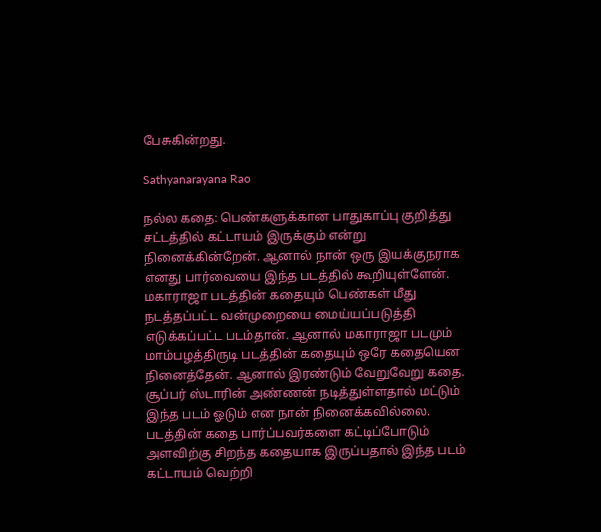பேசுகின்றது.

Sathyanarayana Rao

நல்ல கதை: பெண்களுக்கான பாதுகாப்பு குறித்து சட்டத்தில் கட்டாயம் இருக்கும் என்று நினைக்கின்றேன். ஆனால் நான் ஒரு இயக்குநராக எனது பார்வையை இந்த படத்தில் கூறியுள்ளேன். மகாராஜா படத்தின் கதையும் பெண்கள் மீது நடத்தப்பட்ட வன்முறையை மைய்யப்படுத்தி எடுக்கப்பட்ட படம்தான். ஆனால் மகாராஜா படமும் மாம்பழத்திருடி படத்தின் கதையும் ஒரே கதையென நினைத்தேன். ஆனால் இரண்டும் வேறுவேறு கதை. சூப்பர் ஸ்டாரின் அண்ணன் நடித்துள்ளதால் மட்டும் இந்த படம் ஓடும் என நான் நினைக்கவில்லை. படத்தின் கதை பார்ப்பவர்களை கட்டிப்போடும் அளவிற்கு சிறந்த கதையாக இருப்பதால் இந்த படம் கட்டாயம் வெற்றி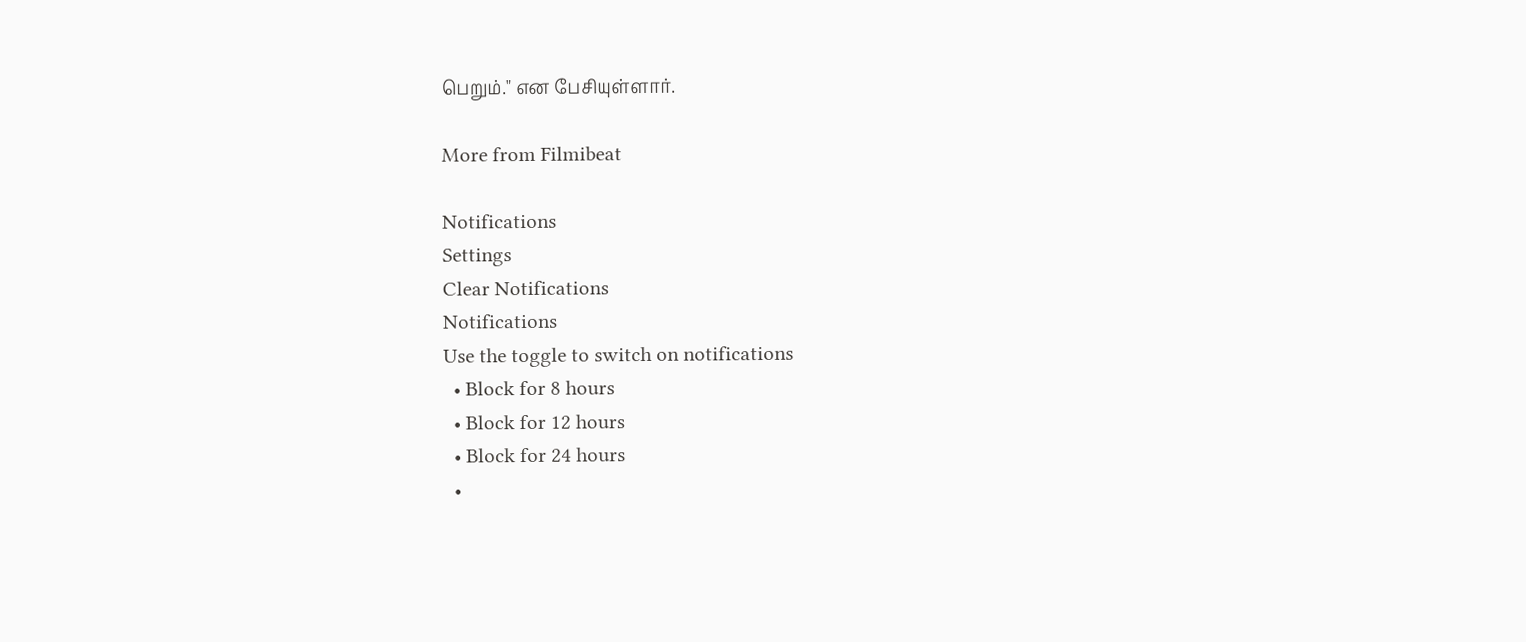பெறும்." என பேசியுள்ளார்.

More from Filmibeat

Notifications
Settings
Clear Notifications
Notifications
Use the toggle to switch on notifications
  • Block for 8 hours
  • Block for 12 hours
  • Block for 24 hours
  •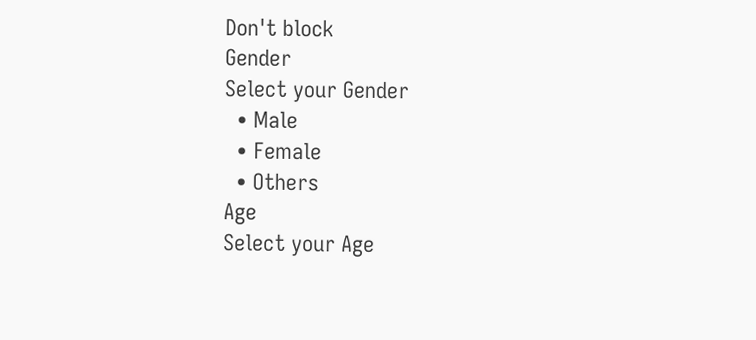Don't block
Gender
Select your Gender
  • Male
  • Female
  • Others
Age
Select your Age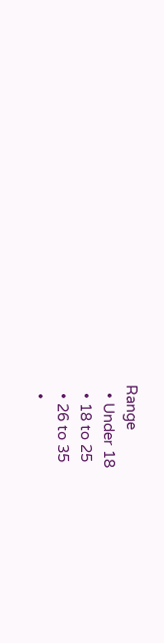Range
  • Under 18
  • 18 to 25
  • 26 to 35
  •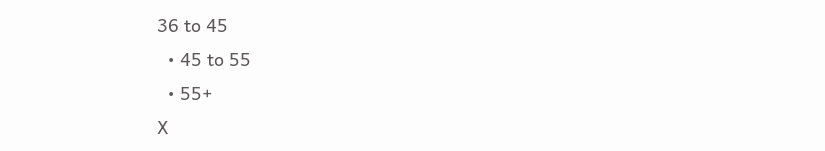36 to 45
  • 45 to 55
  • 55+
X